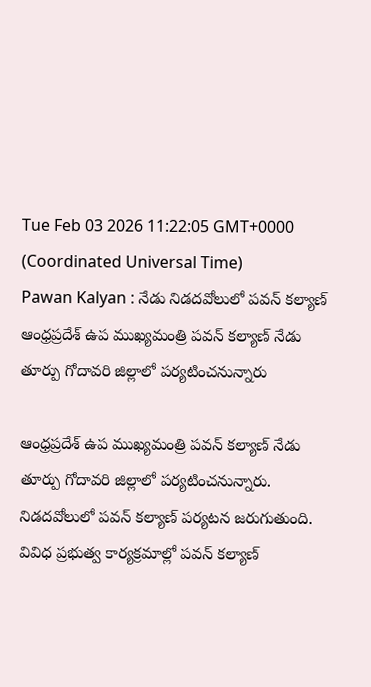Tue Feb 03 2026 11:22:05 GMT+0000 (Coordinated Universal Time)
Pawan Kalyan : నేడు నిడదవోలులో పవన్ కల్యాణ్
ఆంధ్రప్రదేశ్ ఉప ముఖ్యమంత్రి పవన్ కల్యాణ్ నేడు తూర్పు గోదావరి జిల్లాలో పర్యటించనున్నారు

ఆంధ్రప్రదేశ్ ఉప ముఖ్యమంత్రి పవన్ కల్యాణ్ నేడు తూర్పు గోదావరి జిల్లాలో పర్యటించనున్నారు. నిడదవోలులో పవన్ కల్యాణ్ పర్యటన జరుగుతుంది. వివిధ ప్రభుత్వ కార్యక్రమాల్లో పవన్ కల్యాణ్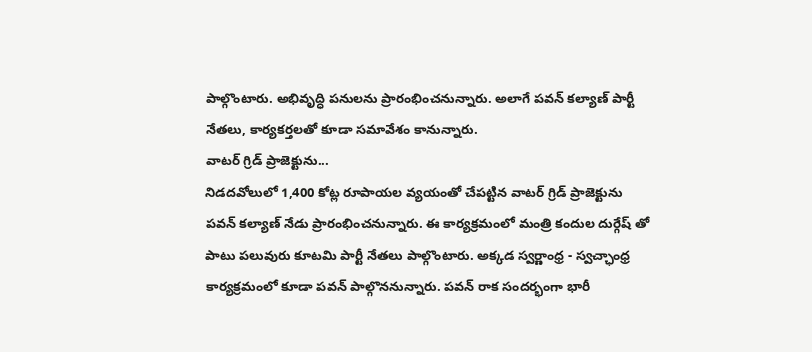పాల్గొంటారు. అభివృద్ధి పనులను ప్రారంభించనున్నారు. అలాగే పవన్ కల్యాణ్ పార్టీ నేతలు, కార్యకర్తలతో కూడా సమావేశం కానున్నారు.
వాటర్ గ్రిడ్ ప్రాజెక్టును...
నిడదవోలులో 1,400 కోట్ల రూపాయల వ్యయంతో చేపట్టిన వాటర్ గ్రిడ్ ప్రాజెక్టును పవన్ కల్యాణ్ నేడు ప్రారంభించనున్నారు. ఈ కార్యక్రమంలో మంత్రి కందుల దుర్గేష్ తో పాటు పలువురు కూటమి పార్టీ నేతలు పాల్గొంటారు. అక్కడ స్వర్ణాంధ్ర - స్వచ్ఛాంధ్ర కార్యక్రమంలో కూడా పవన్ పాల్గొననున్నారు. పవన్ రాక సందర్భంగా భారీ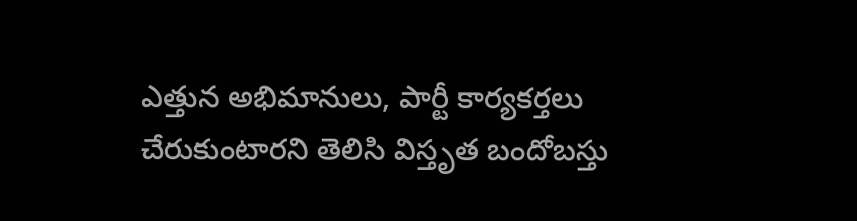ఎత్తున అభిమానులు, పార్టీ కార్యకర్తలు చేరుకుంటారని తెలిసి విస్తృత బందోబస్తు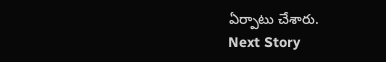ఏర్పాటు చేశారు.
Next Story